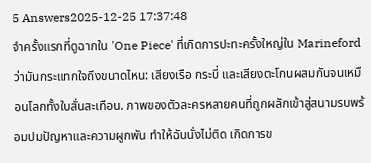5 Answers2025-12-25 17:37:48
จำครั้งแรกที่ดูฉากใน 'One Piece' ที่เกิดการปะทะครั้งใหญ่ใน Marineford ว่ามันกระแทกใจถึงขนาดไหน: เสียงเรือ กระบี่ และเสียงตะโกนผสมกันจนเหมือนโลกทั้งใบสั่นสะเทือน. ภาพของตัวละครหลายคนที่ถูกผลักเข้าสู่สนามรบพร้อมปมปัญหาและความผูกพัน ทำให้ฉันนั่งไม่ติด เกิดการข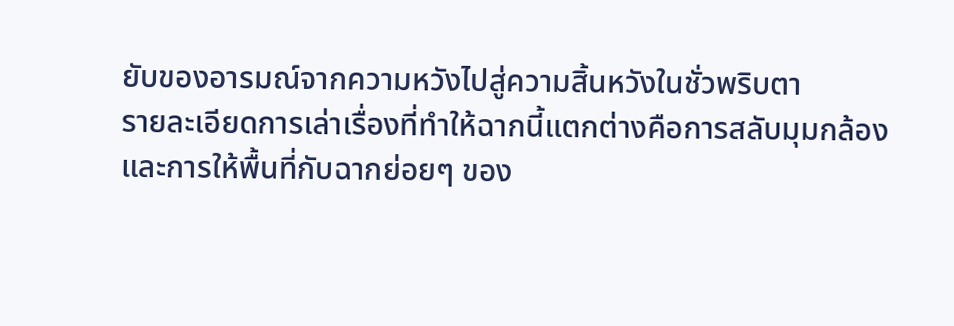ยับของอารมณ์จากความหวังไปสู่ความสิ้นหวังในชั่วพริบตา
รายละเอียดการเล่าเรื่องที่ทำให้ฉากนี้แตกต่างคือการสลับมุมกล้องและการให้พื้นที่กับฉากย่อยๆ ของ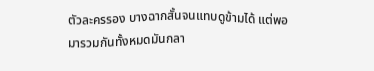ตัวละครรอง บางฉากสั้นจนแทบดูข้ามได้ แต่พอมารวมกันทั้งหมดมันกลา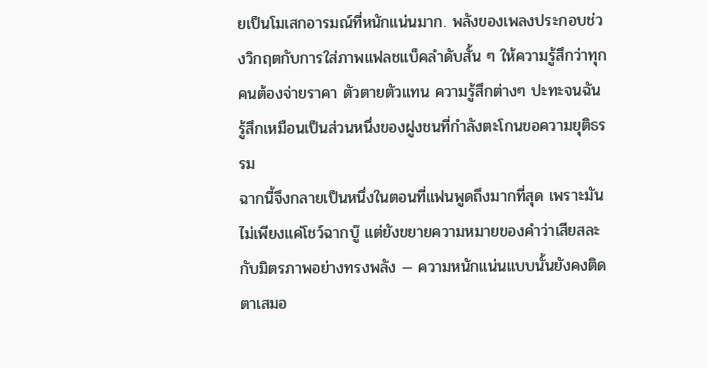ยเป็นโมเสกอารมณ์ที่หนักแน่นมาก. พลังของเพลงประกอบช่วงวิกฤตกับการใส่ภาพแฟลชแบ็คลำดับสั้น ๆ ให้ความรู้สึกว่าทุกคนต้องจ่ายราคา ตัวตายตัวแทน ความรู้สึกต่างๆ ปะทะจนฉันรู้สึกเหมือนเป็นส่วนหนึ่งของฝูงชนที่กำลังตะโกนขอความยุติธรรม
ฉากนี้จึงกลายเป็นหนึ่งในตอนที่แฟนพูดถึงมากที่สุด เพราะมันไม่เพียงแค่โชว์ฉากบู๊ แต่ยังขยายความหมายของคำว่าเสียสละกับมิตรภาพอย่างทรงพลัง — ความหนักแน่นแบบนั้นยังคงติดตาเสมอ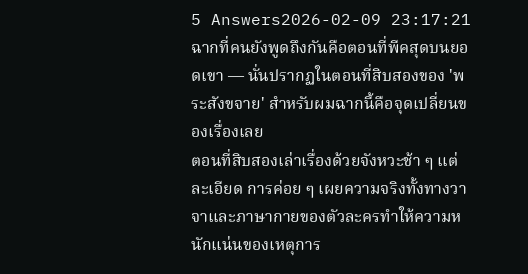5 Answers2026-02-09 23:17:21
ฉากที่คนยังพูดถึงกันคือตอนที่พีคสุดบนยอดเขา — นั่นปรากฏในตอนที่สิบสองของ 'พระสังขจาย' สำหรับผมฉากนี้คือจุดเปลี่ยนของเรื่องเลย
ตอนที่สิบสองเล่าเรื่องด้วยจังหวะช้า ๆ แต่ละเอียด การค่อย ๆ เผยความจริงทั้งทางวาจาและภาษากายของตัวละครทำให้ความหนักแน่นของเหตุการ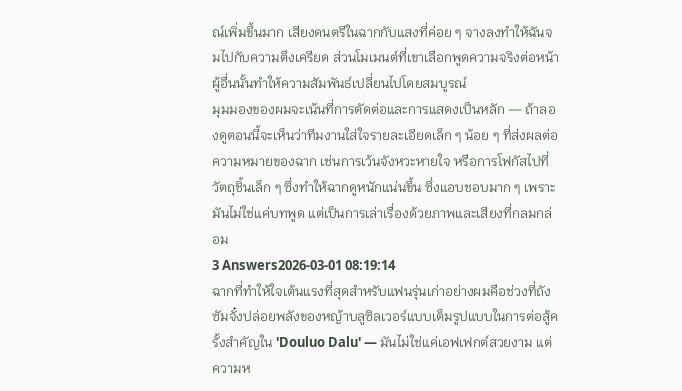ณ์เพิ่มขึ้นมาก เสียงดนตรีในฉากกับแสงที่ค่อย ๆ จางลงทำให้ฉันจมไปกับความตึงเครียด ส่วนโมเมนต์ที่เขาเลือกพูดความจริงต่อหน้าผู้อื่นนั้นทำให้ความสัมพันธ์เปลี่ยนไปโดยสมบูรณ์
มุมมองของผมจะเน้นที่การตัดต่อและการแสดงเป็นหลัก — ถ้าลองดูตอนนี้จะเห็นว่าทีมงานใส่ใจรายละเอียดเล็ก ๆ น้อย ๆ ที่ส่งผลต่อความหมายของฉาก เช่นการเว้นจังหวะหายใจ หรือการโฟกัสไปที่วัตถุชิ้นเล็ก ๆ ซึ่งทำให้ฉากดูหนักแน่นขึ้น ซึ่งแอบชอบมาก ๆ เพราะมันไม่ใช่แค่บทพูด แต่เป็นการเล่าเรื่องด้วยภาพและเสียงที่กลมกล่อม
3 Answers2026-03-01 08:19:14
ฉากที่ทำให้ใจเต้นแรงที่สุดสำหรับแฟนรุ่นเก่าอย่างผมคือช่วงที่ถังซัมจั๋งปล่อยพลังของหญ้าบลูซิลเวอร์แบบเต็มรูปแบบในการต่อสู้ครั้งสำคัญใน 'Douluo Dalu' — มันไม่ใช่แค่เอฟเฟกต์สวยงาม แต่ความห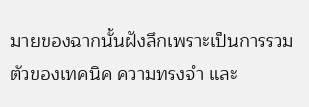มายของฉากนั้นฝังลึกเพราะเป็นการรวมตัวของเทคนิค ความทรงจำ และ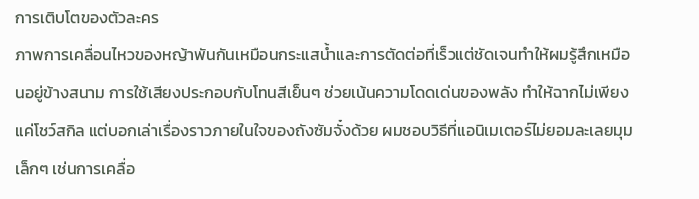การเติบโตของตัวละคร
ภาพการเคลื่อนไหวของหญ้าพันกันเหมือนกระแสน้ำและการตัดต่อที่เร็วแต่ชัดเจนทำให้ผมรู้สึกเหมือนอยู่ข้างสนาม การใช้เสียงประกอบกับโทนสีเย็นๆ ช่วยเน้นความโดดเด่นของพลัง ทำให้ฉากไม่เพียงแค่โชว์สกิล แต่บอกเล่าเรื่องราวภายในใจของถังซัมจั๋งด้วย ผมชอบวิธีที่แอนิเมเตอร์ไม่ยอมละเลยมุมเล็กๆ เช่นการเคลื่อ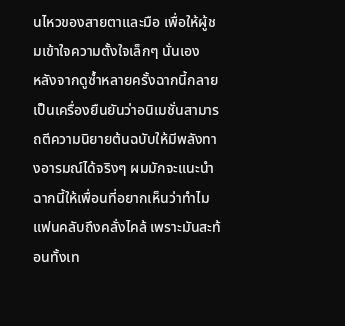นไหวของสายตาและมือ เพื่อให้ผู้ชมเข้าใจความตั้งใจเล็กๆ นั่นเอง
หลังจากดูซ้ำหลายครั้งฉากนี้กลายเป็นเครื่องยืนยันว่าอนิเมชั่นสามารถตีความนิยายต้นฉบับให้มีพลังทางอารมณ์ได้จริงๆ ผมมักจะแนะนำฉากนี้ให้เพื่อนที่อยากเห็นว่าทำไมแฟนคลับถึงคลั่งไคล้ เพราะมันสะท้อนทั้งเท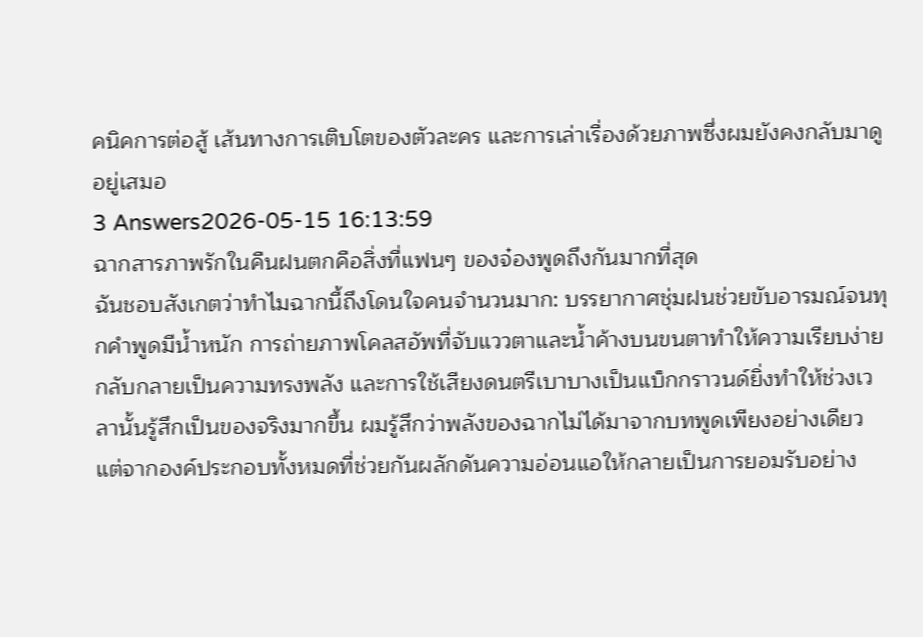คนิคการต่อสู้ เส้นทางการเติบโตของตัวละคร และการเล่าเรื่องด้วยภาพซึ่งผมยังคงกลับมาดูอยู่เสมอ
3 Answers2026-05-15 16:13:59
ฉากสารภาพรักในคืนฝนตกคือสิ่งที่แฟนๆ ของจ๋องพูดถึงกันมากที่สุด
ฉันชอบสังเกตว่าทำไมฉากนี้ถึงโดนใจคนจำนวนมาก: บรรยากาศชุ่มฝนช่วยขับอารมณ์จนทุกคำพูดมีน้ำหนัก การถ่ายภาพโคลสอัพที่จับแววตาและน้ำค้างบนขนตาทำให้ความเรียบง่ายกลับกลายเป็นความทรงพลัง และการใช้เสียงดนตรีเบาบางเป็นแบ็กกราวนด์ยิ่งทำให้ช่วงเวลานั้นรู้สึกเป็นของจริงมากขึ้น ผมรู้สึกว่าพลังของฉากไม่ได้มาจากบทพูดเพียงอย่างเดียว แต่จากองค์ประกอบทั้งหมดที่ช่วยกันผลักดันความอ่อนแอให้กลายเป็นการยอมรับอย่าง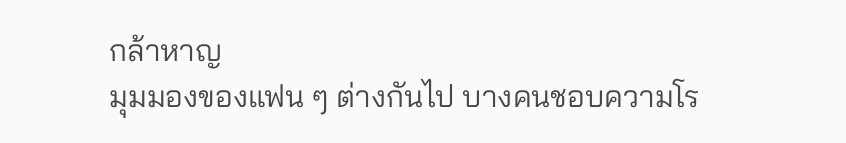กล้าหาญ
มุมมองของแฟน ๆ ต่างกันไป บางคนชอบความโร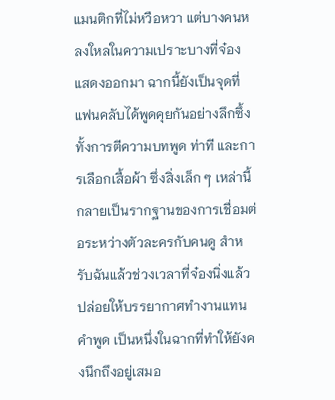แมนติกที่ไม่หวือหวา แต่บางคนหลงใหลในความเปราะบางที่จ๋องแสดงออกมา ฉากนี้ยังเป็นจุดที่แฟนคลับได้พูดคุยกันอย่างลึกซึ้ง ทั้งการตีความบทพูด ท่าที และการเลือกเสื้อผ้า ซึ่งสิ่งเล็ก ๆ เหล่านี้กลายเป็นรากฐานของการเชื่อมต่อระหว่างตัวละครกับคนดู สำหรับฉันแล้วช่วงเวลาที่จ๋องนิ่งแล้วปล่อยให้บรรยากาศทำงานแทนคำพูด เป็นหนึ่งในฉากที่ทำให้ยังคงนึกถึงอยู่เสมอ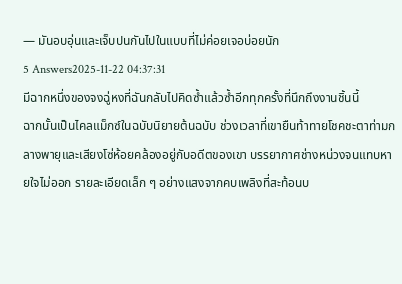— มันอบอุ่นและเจ็บปนกันไปในแบบที่ไม่ค่อยเจอบ่อยนัก
5 Answers2025-11-22 04:37:31
มีฉากหนึ่งของจงฉู่หงที่ฉันกลับไปคิดซ้ำแล้วซ้ำอีกทุกครั้งที่นึกถึงงานชิ้นนี้
ฉากนั้นเป็นไคลแม็กซ์ในฉบับนิยายต้นฉบับ ช่วงเวลาที่เขายืนท้าทายโชคชะตาท่ามกลางพายุและเสียงโซ่ห้อยคล้องอยู่กับอดีตของเขา บรรยากาศช่างหน่วงจนแทบหายใจไม่ออก รายละเอียดเล็ก ๆ อย่างแสงจากคบเพลิงที่สะท้อนบ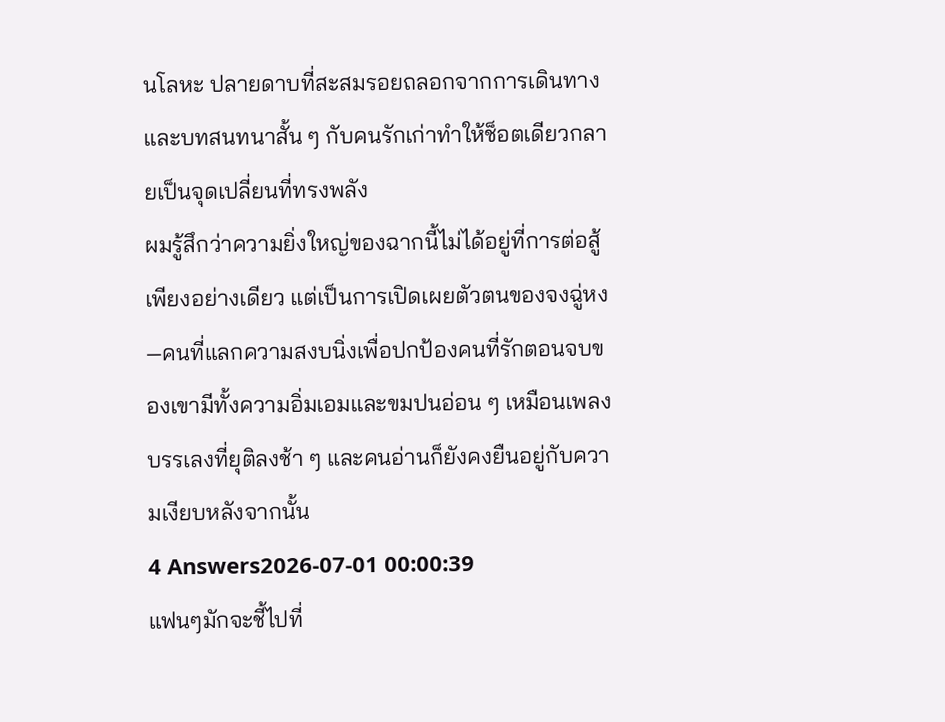นโลหะ ปลายดาบที่สะสมรอยถลอกจากการเดินทาง และบทสนทนาสั้น ๆ กับคนรักเก่าทำให้ช็อตเดียวกลายเป็นจุดเปลี่ยนที่ทรงพลัง
ผมรู้สึกว่าความยิ่งใหญ่ของฉากนี้ไม่ได้อยู่ที่การต่อสู้เพียงอย่างเดียว แต่เป็นการเปิดเผยตัวตนของจงฉู่หง—คนที่แลกความสงบนิ่งเพื่อปกป้องคนที่รักตอนจบของเขามีทั้งความอิ่มเอมและขมปนอ่อน ๆ เหมือนเพลงบรรเลงที่ยุติลงช้า ๆ และคนอ่านก็ยังคงยืนอยู่กับความเงียบหลังจากนั้น
4 Answers2026-07-01 00:00:39
แฟนๆมักจะชี้ไปที่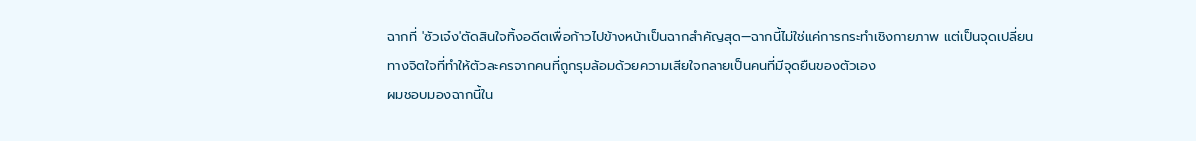ฉากที่ 'ซัวเจ๋ง'ตัดสินใจทิ้งอดีตเพื่อก้าวไปข้างหน้าเป็นฉากสำคัญสุด—ฉากนี้ไม่ใช่แค่การกระทำเชิงกายภาพ แต่เป็นจุดเปลี่ยนทางจิตใจที่ทำให้ตัวละครจากคนที่ถูกรุมล้อมด้วยความเสียใจกลายเป็นคนที่มีจุดยืนของตัวเอง
ผมชอบมองฉากนี้ใน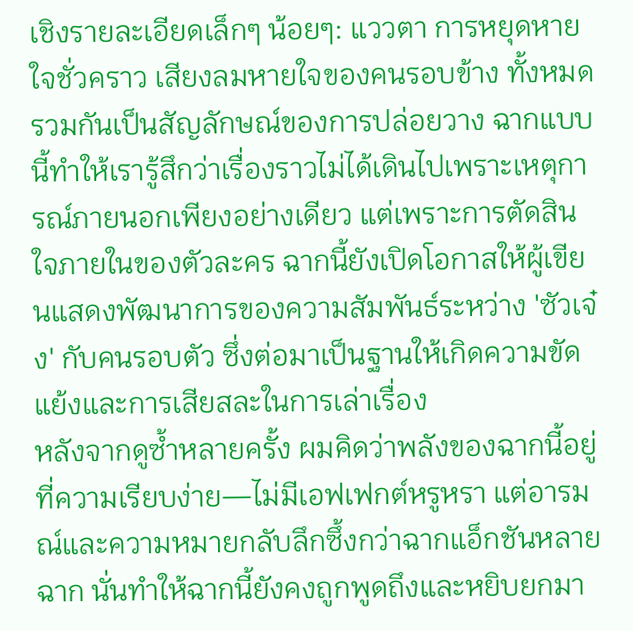เชิงรายละเอียดเล็กๆ น้อยๆ: แววตา การหยุดหายใจชั่วคราว เสียงลมหายใจของคนรอบข้าง ทั้งหมดรวมกันเป็นสัญลักษณ์ของการปล่อยวาง ฉากแบบนี้ทำให้เรารู้สึกว่าเรื่องราวไม่ได้เดินไปเพราะเหตุการณ์ภายนอกเพียงอย่างเดียว แต่เพราะการตัดสินใจภายในของตัวละคร ฉากนี้ยังเปิดโอกาสให้ผู้เขียนแสดงพัฒนาการของความสัมพันธ์ระหว่าง 'ซัวเจ๋ง' กับคนรอบตัว ซึ่งต่อมาเป็นฐานให้เกิดความขัดแย้งและการเสียสละในการเล่าเรื่อง
หลังจากดูซ้ำหลายครั้ง ผมคิดว่าพลังของฉากนี้อยู่ที่ความเรียบง่าย—ไม่มีเอฟเฟกต์หรูหรา แต่อารมณ์และความหมายกลับลึกซึ้งกว่าฉากแอ็กชันหลายฉาก นั่นทำให้ฉากนี้ยังคงถูกพูดถึงและหยิบยกมา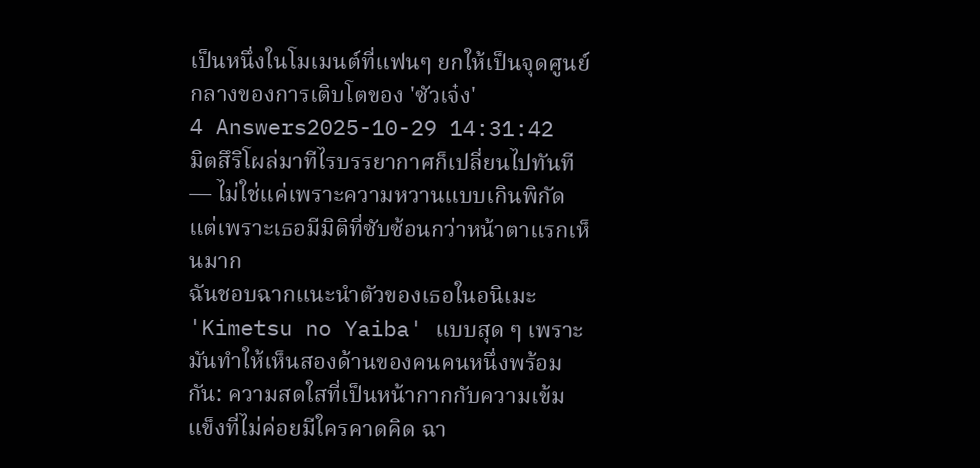เป็นหนึ่งในโมเมนต์ที่แฟนๆ ยกให้เป็นจุดศูนย์กลางของการเติบโตของ 'ซัวเจ๋ง'
4 Answers2025-10-29 14:31:42
มิตสึริโผล่มาทีไรบรรยากาศก็เปลี่ยนไปทันที — ไม่ใช่แค่เพราะความหวานแบบเกินพิกัด แต่เพราะเธอมีมิติที่ซับซ้อนกว่าหน้าตาแรกเห็นมาก
ฉันชอบฉากแนะนำตัวของเธอในอนิเมะ 'Kimetsu no Yaiba' แบบสุด ๆ เพราะมันทำให้เห็นสองด้านของคนคนหนึ่งพร้อมกัน: ความสดใสที่เป็นหน้ากากกับความเข้มแข็งที่ไม่ค่อยมีใครคาดคิด ฉา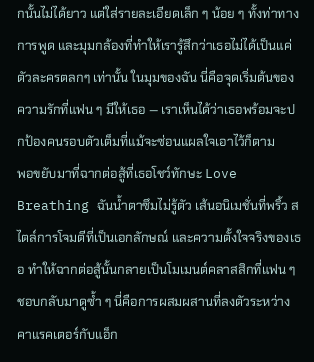กนั้นไม่ได้ยาว แต่ใส่รายละเอียดเล็ก ๆ น้อย ๆ ทั้งท่าทาง การพูด และมุมกล้องที่ทำให้เรารู้สึกว่าเธอไม่ได้เป็นแค่ตัวละครตลกๆ เท่านั้น ในมุมของฉัน นี่คือจุดเริ่มต้นของความรักที่แฟน ๆ มีให้เธอ — เราเห็นได้ว่าเธอพร้อมจะปกป้องคนรอบตัวเต็มที่แม้จะซ่อนแผลใจเอาไว้ก็ตาม
พอขยับมาที่ฉากต่อสู้ที่เธอโชว์ทักษะ Love Breathing ฉันน้ำตาซึมไม่รู้ตัว เส้นอนิเมชั่นที่พริ้ว สไตล์การโจมตีที่เป็นเอกลักษณ์ และความตั้งใจจริงของเธอ ทำให้ฉากต่อสู้นั้นกลายเป็นโมเมนต์คลาสสิกที่แฟน ๆ ชอบกลับมาดูซ้ำ ๆ นี่คือการผสมผสานที่ลงตัวระหว่างคาแรคเตอร์กับแอ็ก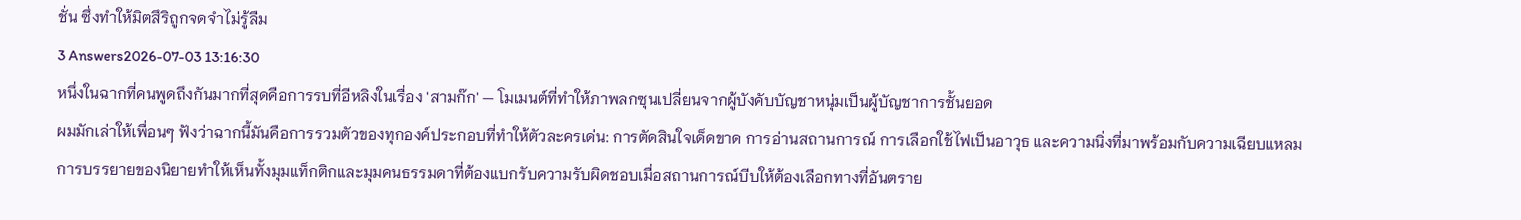ชั่น ซึ่งทำให้มิตสึริถูกจดจำไม่รู้ลืม
3 Answers2026-07-03 13:16:30
หนึ่งในฉากที่คนพูดถึงกันมากที่สุดคือการรบที่อีหลิงในเรื่อง 'สามก๊ก' — โมเมนต์ที่ทำให้ภาพลกซุนเปลี่ยนจากผู้บังคับบัญชาหนุ่มเป็นผู้บัญชาการชั้นยอด
ผมมักเล่าให้เพื่อนๆ ฟังว่าฉากนี้มันคือการรวมตัวของทุกองค์ประกอบที่ทำให้ตัวละครเด่น: การตัดสินใจเด็ดขาด การอ่านสถานการณ์ การเลือกใช้ไฟเป็นอาวุธ และความนิ่งที่มาพร้อมกับความเฉียบแหลม การบรรยายของนิยายทำให้เห็นทั้งมุมแท็กติกและมุมคนธรรมดาที่ต้องแบกรับความรับผิดชอบเมื่อสถานการณ์บีบให้ต้องเลือกทางที่อันตราย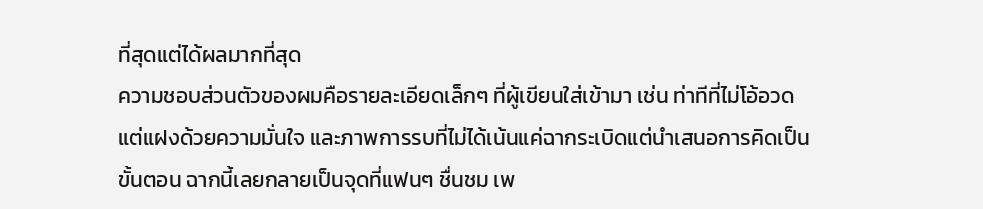ที่สุดแต่ได้ผลมากที่สุด
ความชอบส่วนตัวของผมคือรายละเอียดเล็กๆ ที่ผู้เขียนใส่เข้ามา เช่น ท่าทีที่ไม่โอ้อวดแต่แฝงด้วยความมั่นใจ และภาพการรบที่ไม่ได้เน้นแค่ฉากระเบิดแต่นำเสนอการคิดเป็นขั้นตอน ฉากนี้เลยกลายเป็นจุดที่แฟนๆ ชื่นชม เพ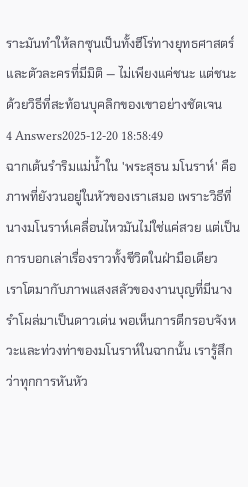ราะมันทำให้ลกซุนเป็นทั้งฮีโร่ทางยุทธศาสตร์และตัวละครที่มีมิติ — ไม่เพียงแค่ชนะ แต่ชนะด้วยวิธีที่สะท้อนบุคลิกของเขาอย่างชัดเจน
4 Answers2025-12-20 18:58:49
ฉากเต้นรำริมแม่น้ำใน 'พระสุธน มโนราห์' คือภาพที่ยังวนอยู่ในหัวของเราเสมอ เพราะวิธีที่นางมโนราห์เคลื่อนไหวมันไม่ใช่แค่สวย แต่เป็นการบอกเล่าเรื่องราวทั้งชีวิตในฝ่ามือเดียว
เราโตมากับภาพแสงสลัวของงานบุญที่มีนางรำโผล่มาเป็นดาวเด่น พอเห็นการตีกรอบจังหวะและท่วงท่าของมโนราห์ในฉากนั้น เรารู้สึกว่าทุกการหันหัว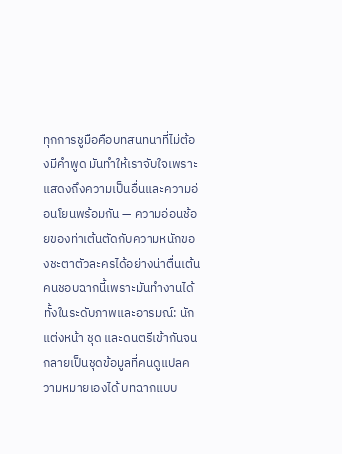ทุกการชูมือคือบทสนทนาที่ไม่ต้องมีคำพูด มันทำให้เราจับใจเพราะแสดงถึงความเป็นอื่นและความอ่อนโยนพร้อมกัน — ความอ่อนช้อยของท่าเต้นตัดกับความหนักของชะตาตัวละครได้อย่างน่าตื่นเต้น
คนชอบฉากนี้เพราะมันทำงานได้ทั้งในระดับภาพและอารมณ์: นักแต่งหน้า ชุด และดนตรีเข้ากันจนกลายเป็นชุดข้อมูลที่คนดูแปลความหมายเองได้ บทฉากแบบ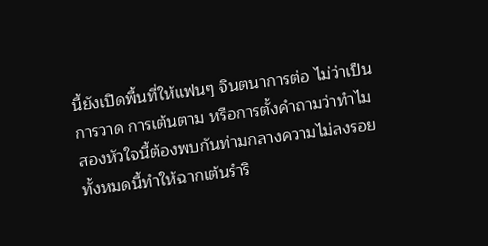นี้ยังเปิดพื้นที่ให้แฟนๆ จินตนาการต่อ ไม่ว่าเป็นการวาด การเต้นตาม หรือการตั้งคำถามว่าทำไมสองหัวใจนี้ต้องพบกันท่ามกลางความไม่ลงรอย ทั้งหมดนี้ทำให้ฉากเต้นรำริ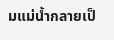มแม่น้ำกลายเป็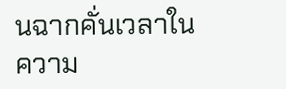นฉากคั่นเวลาในความ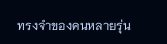ทรงจำของคนหลายรุ่น